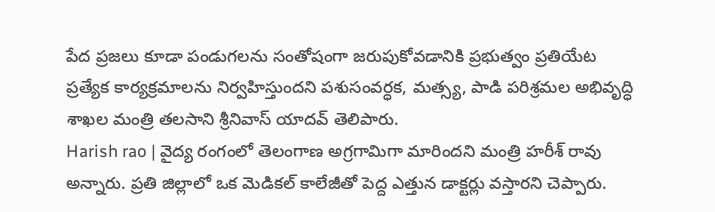పేద ప్రజలు కూడా పండుగలను సంతోషంగా జరుపుకోవడానికి ప్రభుత్వం ప్రతియేట ప్రత్యేక కార్యక్రమాలను నిర్వహిస్తుందని పశుసంవర్ధక, మత్స్య, పాడి పరిశ్రమల అభివృద్ధి శాఖల మంత్రి తలసాని శ్రీనివాస్ యాదవ్ తెలిపారు.
Harish rao | వైద్య రంగంలో తెలంగాణ అగ్రగామిగా మారిందని మంత్రి హరీశ్ రావు అన్నారు. ప్రతి జిల్లాలో ఒక మెడికల్ కాలేజీతో పెద్ద ఎత్తున డాక్టర్లు వస్తారని చెప్పారు.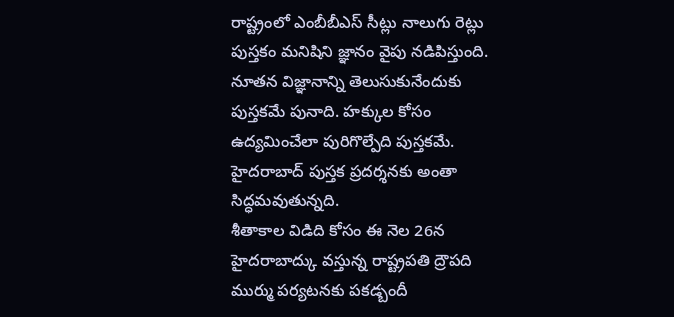రాష్ట్రంలో ఎంబీబీఎస్ సీట్లు నాలుగు రెట్లు
పుస్తకం మనిషిని జ్ఞానం వైపు నడిపిస్తుంది. నూతన విజ్ఞానాన్ని తెలుసుకునేందుకు పుస్తకమే పునాది. హక్కుల కోసం ఉద్యమించేలా పురిగొల్పేది పుస్తకమే. హైదరాబాద్ పుస్తక ప్రదర్శనకు అంతా సిద్ధమవుతున్నది.
శీతాకాల విడిది కోసం ఈ నెల 26న హైదరాబాద్కు వస్తున్న రాష్ట్రపతి ద్రౌపది ముర్ము పర్యటనకు పకడ్బందీ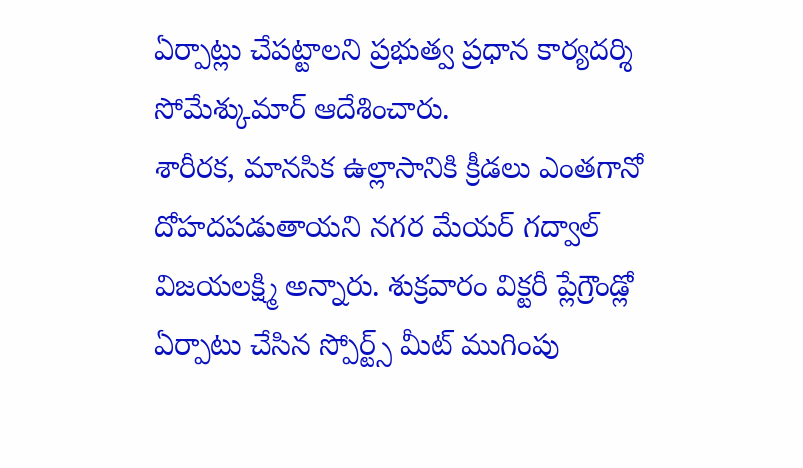ఏర్పాట్లు చేపట్టాలని ప్రభుత్వ ప్రధాన కార్యదర్శి సోమేశ్కుమార్ ఆదేశించారు.
శారీరక, మానసిక ఉల్లాసానికి క్రీడలు ఎంతగానో దోహదపడుతాయని నగర మేయర్ గద్వాల్ విజయలక్ష్మి అన్నారు. శుక్రవారం విక్టరీ ప్లేగ్రౌండ్లో ఏర్పాటు చేసిన స్పోర్ట్స్ మీట్ ముగింపు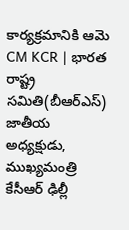కార్యక్రమానికి ఆమె
CM KCR | భారత రాష్ట్ర సమితి(బీఆర్ఎస్) జాతీయ అధ్యక్షుడు, ముఖ్యమంత్రి కేసీఆర్ ఢిల్లీ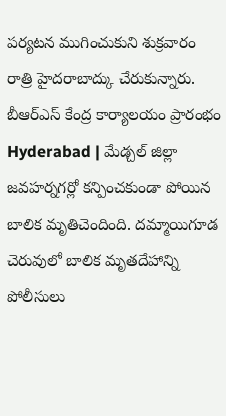పర్యటన ముగించుకుని శుక్రవారం రాత్రి హైదరాబాద్కు చేరుకున్నారు. బీఆర్ఎస్ కేంద్ర కార్యాలయం ప్రారంభం
Hyderabad | మేడ్చల్ జిల్లా జవహర్నగర్లో కన్పించకుండా పోయిన బాలిక మృతిచెందింది. దమ్మాయిగూడ చెరువులో బాలిక మృతదేహాన్ని పోలీసులు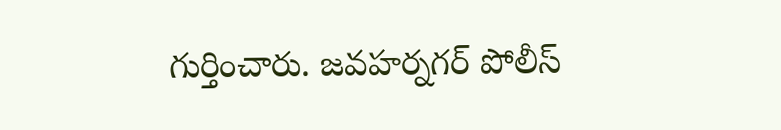గుర్తించారు. జవహర్నగర్ పోలీస్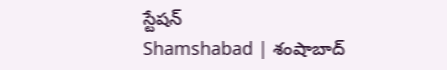స్టేషన్
Shamshabad | శంషాబాద్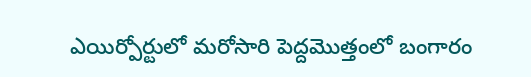ఎయిర్పోర్టులో మరోసారి పెద్దమొత్తంలో బంగారం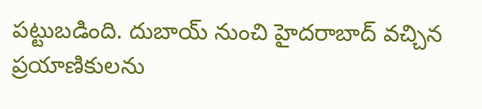పట్టుబడింది. దుబాయ్ నుంచి హైదరాబాద్ వచ్చిన ప్రయాణికులను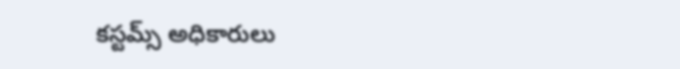కస్టమ్స్ అధికారులు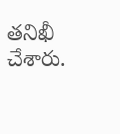తనిఖీ చేశారు.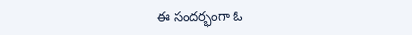ఈ సందర్భంగా ఓ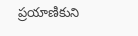ప్రయాణికుని